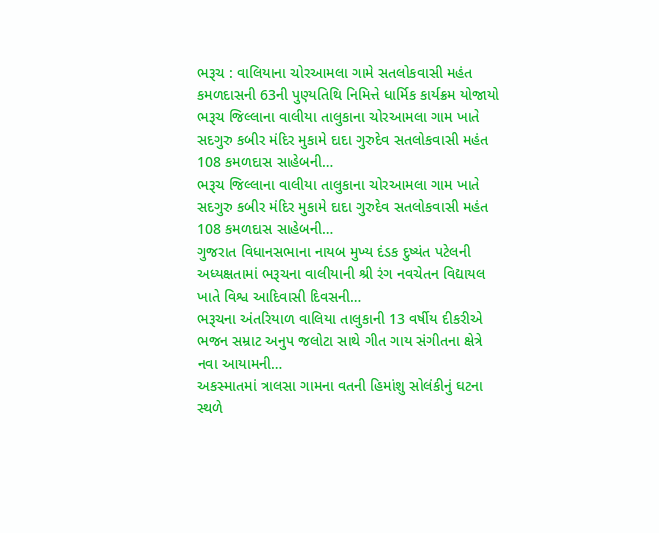ભરૂચ : વાલિયાના ચોરઆમલા ગામે સતલોકવાસી મહંત કમળદાસની 63ની પુણ્યતિથિ નિમિત્તે ધાર્મિક કાર્યક્રમ યોજાયો
ભરૂચ જિલ્લાના વાલીયા તાલુકાના ચોરઆમલા ગામ ખાતે સદગુરુ કબીર મંદિર મુકામે દાદા ગુરુદેવ સતલોકવાસી મહંત 108 કમળદાસ સાહેબની…
ભરૂચ જિલ્લાના વાલીયા તાલુકાના ચોરઆમલા ગામ ખાતે સદગુરુ કબીર મંદિર મુકામે દાદા ગુરુદેવ સતલોકવાસી મહંત 108 કમળદાસ સાહેબની…
ગુજરાત વિધાનસભાના નાયબ મુખ્ય દંડક દુષ્યંત પટેલની અધ્યક્ષતામાં ભરૂચના વાલીયાની શ્રી રંગ નવચેતન વિદ્યાયલ ખાતે વિશ્વ આદિવાસી દિવસની…
ભરૂચના અંતરિયાળ વાલિયા તાલુકાની 13 વર્ષીય દીકરીએ ભજન સમ્રાટ અનુપ જલોટા સાથે ગીત ગાય સંગીતના ક્ષેત્રે નવા આયામની…
અકસ્માતમાં ત્રાલસા ગામના વતની હિમાંશુ સોલંકીનું ઘટના સ્થળે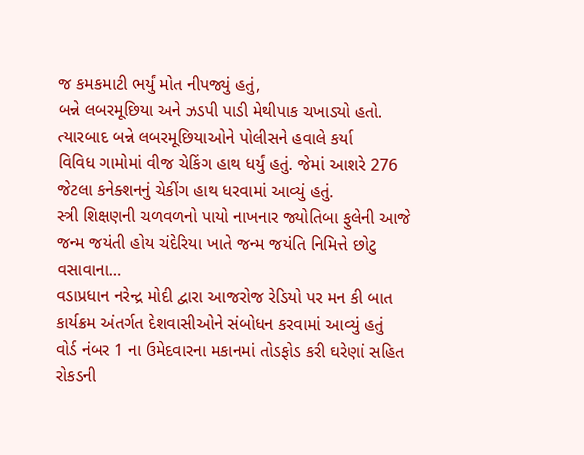જ કમકમાટી ભર્યું મોત નીપજ્યું હતું,
બન્ને લબરમૂછિયા અને ઝડપી પાડી મેથીપાક ચખાડ્યો હતો. ત્યારબાદ બન્ને લબરમૂછિયાઓને પોલીસને હવાલે કર્યા
વિવિધ ગામોમાં વીજ ચેકિંગ હાથ ધર્યું હતું. જેમાં આશરે 276 જેટલા કનેક્શનનું ચેકીંગ હાથ ધરવામાં આવ્યું હતું.
સ્ત્રી શિક્ષણની ચળવળનો પાયો નાખનાર જ્યોતિબા ફુલેની આજે જન્મ જયંતી હોય ચંદેરિયા ખાતે જન્મ જયંતિ નિમિત્તે છોટુ વસાવાના…
વડાપ્રધાન નરેન્દ્ર મોદી દ્વારા આજરોજ રેડિયો પર મન કી બાત કાર્યક્રમ અંતર્ગત દેશવાસીઓને સંબોધન કરવામાં આવ્યું હતું
વોર્ડ નંબર 1 ના ઉમેદવારના મકાનમાં તોડફોડ કરી ઘરેણાં સહિત રોકડની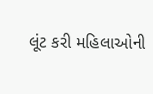લૂંટ કરી મહિલાઓની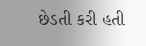છેડતી કરી હતી